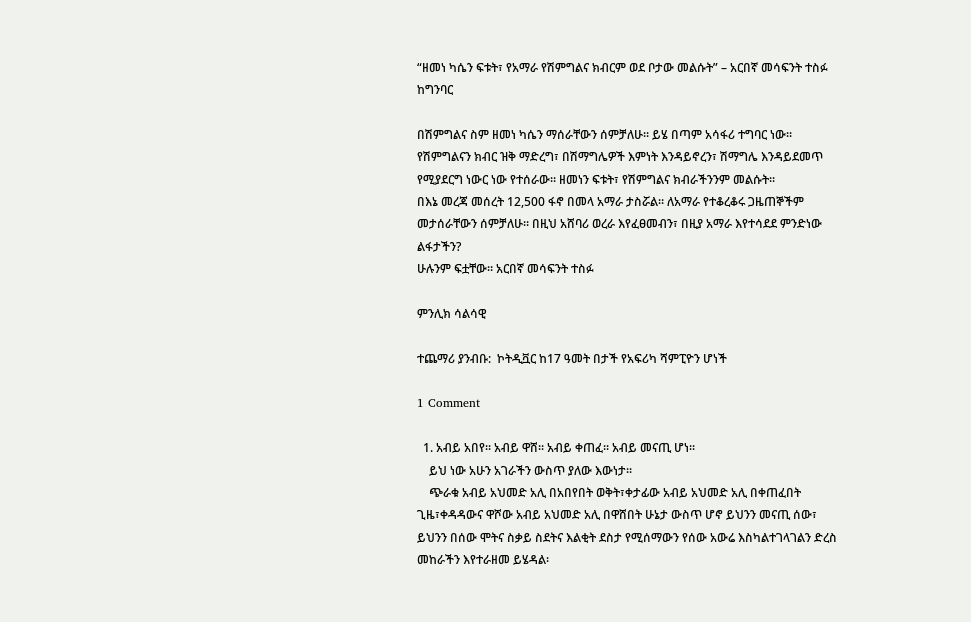“ዘመነ ካሴን ፍቱት፣ የአማራ የሽምግልና ክብርም ወደ ቦታው መልሱት” – አርበኛ መሳፍንት ተስፉ ከግንባር

በሽምግልና ስም ዘመነ ካሴን ማሰራቸውን ሰምቻለሁ። ይሄ በጣም አሳፋሪ ተግባር ነው። የሽምግልናን ክብር ዝቅ ማድረግ፣ በሽማግሌዎች እምነት እንዳይኖረን፣ ሽማግሌ እንዳይደመጥ የሚያደርግ ነውር ነው የተሰራው። ዘመነን ፍቱት፣ የሽምግልና ክብራችንንም መልሱት።
በእኔ መረጃ መሰረት 12,500 ፋኖ በመላ አማራ ታስሯል። ለአማራ የተቆረቆሩ ጋዜጠኞችም መታሰራቸውን ሰምቻለሁ። በዚህ አሸባሪ ወረራ እየፈፀመብን፣ በዚያ አማራ እየተሳደደ ምንድነው ልፋታችን?
ሁሉንም ፍቷቸው። አርበኛ መሳፍንት ተስፉ

ምንሊክ ሳልሳዊ

ተጨማሪ ያንብቡ:  ኮትዲቯር ከ17 ዓመት በታች የአፍሪካ ሻምፒዮን ሆነች

1 Comment

  1. አብይ አበየ፡፡ አብይ ዋሸ፡፡ አብይ ቀጠፈ፡፡ አብይ መናጢ ሆነ፡፡
    ይህ ነው አሁን አገራችን ውስጥ ያለው እውነታ፡፡
    ጭራቁ አብይ አህመድ አሊ በአበየበት ወቅት፣ቀታፊው አብይ አህመድ አሊ በቀጠፈበት ጊዜ፣ቀዳዳውና ዋሾው አብይ አህመድ አሊ በዋሸበት ሁኔታ ውስጥ ሆኖ ይህንን መናጢ ሰው፣ ይህንን በሰው ሞትና ስቃይ ስደትና እልቂት ደስታ የሚሰማውን የሰው አውሬ እስካልተገላገልን ድረስ መከራችን እየተራዘመ ይሄዳል፡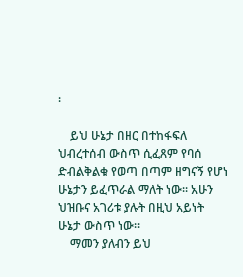፡

    ይህ ሁኔታ በዘር በተከፋፍለ ህብረተሰብ ውስጥ ሲፈጸም የባሰ ድብልቅልቁ የወጣ በጣም ዘግናኝ የሆነ ሁኔታን ይፈጥራል ማለት ነው፡፡ አሁን ህዝቡና አገሪቱ ያሉት በዚህ አይነት ሁኔታ ውስጥ ነው፡፡
    ማመን ያለብን ይህ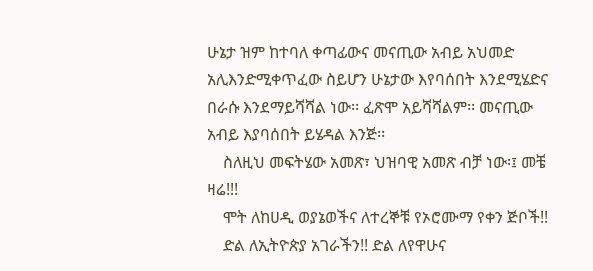ሁኔታ ዝም ከተባለ ቀጣፊውና መናጢው አብይ አህመድ አሊእንድሚቀጥፈው ስይሆን ሁኔታው እየባሰበት እንደሚሄድና በራሱ እንደማይሻሻል ነው፡፡ ፈጽሞ አይሻሻልም፡፡ መናጢው አብይ እያባሰበት ይሄዳል እንጅ፡፡
    ስለዚህ መፍትሄው አመጽ፣ ህዝባዊ አመጽ ብቻ ነው፡፤ መቼ ዛሬ!!!
    ሞት ለከሀዲ ወያኔወችና ለተረኞቹ የኦሮሙማ የቀን ጅቦች!!
    ድል ለኢትዮጵያ አገራችን!! ድል ለየዋሁና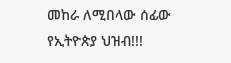መከራ ለሚበላው ሰፊው የኢትዮጵያ ህዝብ!!!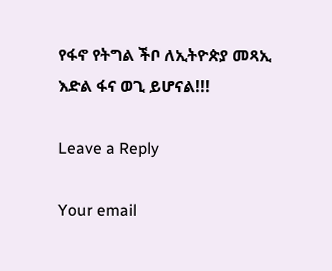የፋኖ የትግል ችቦ ለኢትዮጵያ መጻኢ እድል ፋና ወጊ ይሆናል!!!

Leave a Reply

Your email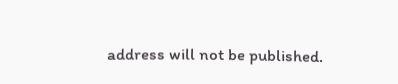address will not be published.